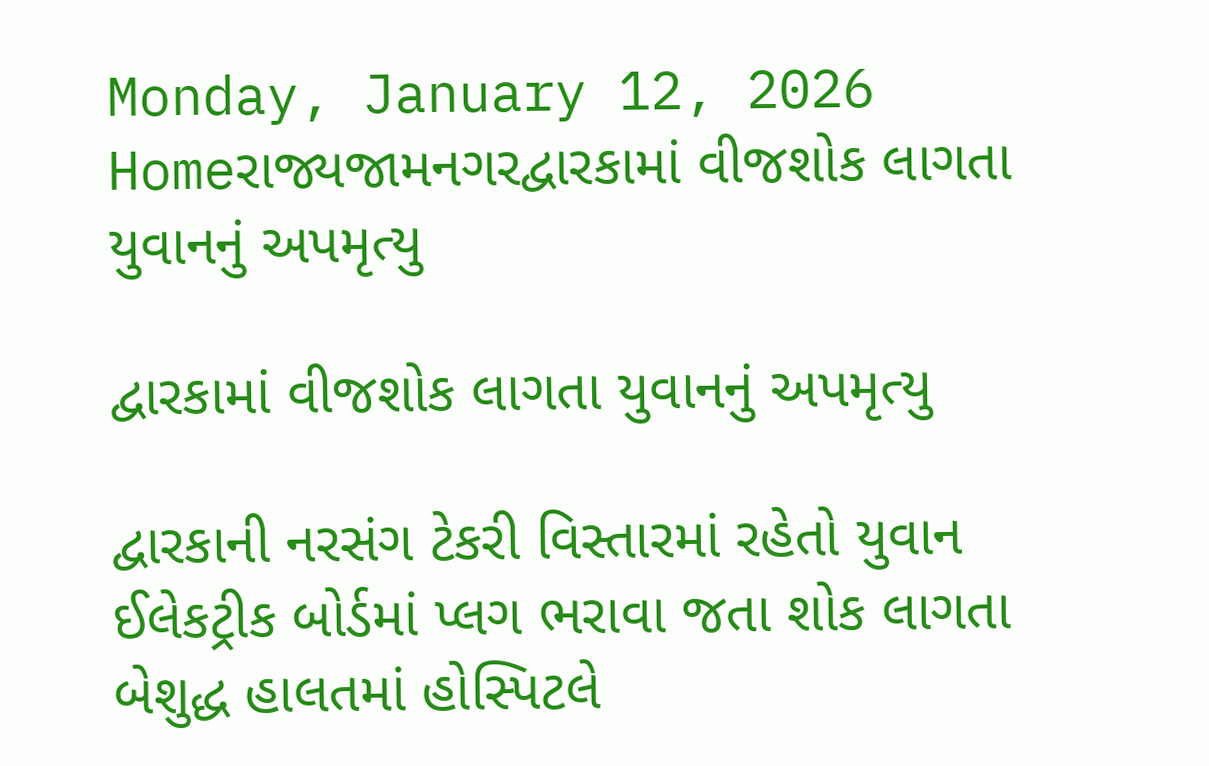Monday, January 12, 2026
Homeરાજ્યજામનગરદ્વારકામાં વીજશોક લાગતા યુવાનનું અપમૃત્યુ

દ્વારકામાં વીજશોક લાગતા યુવાનનું અપમૃત્યુ

દ્વારકાની નરસંગ ટેકરી વિસ્તારમાં રહેતો યુવાન ઈલેકટ્રીક બોર્ડમાં પ્લગ ભરાવા જતા શોક લાગતા બેશુદ્ધ હાલતમાં હોસ્પિટલે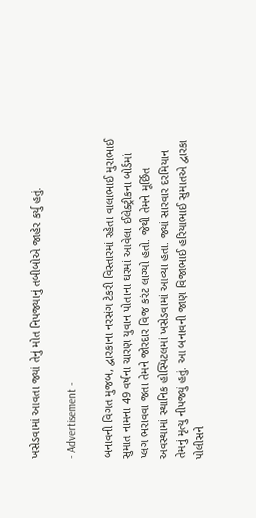ખસેડવામાં આવતા જ્યાં તેનું મોત નિપજ્યાનું તબીબોએ જાહેર કર્યુ હતું.

- Advertisement -

બનાવની વિગત મુજબ, દ્વારકાના નરસંગ ટેકરી વિસ્તારમાં રહેતા વાલાભાઈ મુરાભાઈ સુમાત નામના 49 વર્ષના ચારણ યુવાન પોતાના ઘરમાં આવેલા ઈલેક્ટ્રીકના બોર્ડમાં પ્લગ ભરાવવા જતા તેમને જોરદાર વિજ કરંટ લાગ્યો હતો. જેથી તેમને મૂર્છિત અવસ્થામાં સ્થાનિક હોસ્પિટલમાં ખસેડવામાં આવ્યા હતા. જ્યાં સારવાર દરમિયાન તેમનું મૃત્યુ નીપજ્યું હતું. આ બનાવની જાણ વિજાભાઈ હરિયાભાઈ સુમાતએ દ્વારકા પોલીસને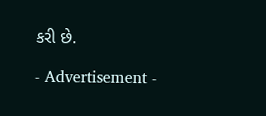કરી છે.

- Advertisement -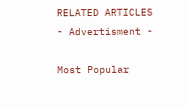RELATED ARTICLES
- Advertisment -

Most Popular